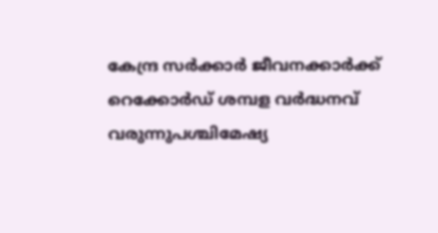കേന്ദ്ര സർക്കാർ ജീവനക്കാർക്ക് റെക്കോർഡ് ശമ്പള വർദ്ധനവ് വരുന്നുപശ്ചിമേഷ്യ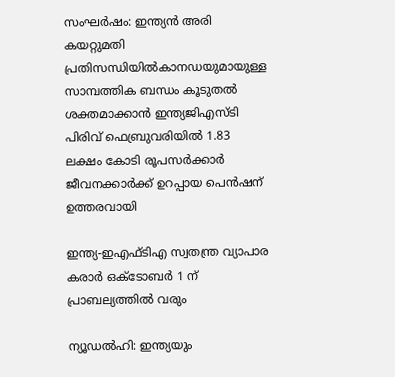സംഘർഷം: ഇന്ത്യൻ അരി കയറ്റുമതി പ്രതിസന്ധിയിൽകാനഡയുമായുള്ള സാമ്പത്തിക ബന്ധം കൂടുതൽ ശക്തമാക്കാൻ ഇന്ത്യജിഎസ്ടി പിരിവ് ഫെബ്രുവരിയിൽ 1.83 ലക്ഷം കോടി രൂപസർക്കാർ ജീവനക്കാർക്ക് ഉറപ്പായ പെൻഷന് ഉത്തരവായി

ഇന്ത്യ-ഇഎഫ്ടിഎ സ്വതന്ത്ര വ്യാപാര കരാര്‍ ഒക്ടോബര്‍ 1 ന് പ്രാബല്യത്തില്‍ വരും

ന്യൂഡല്‍ഹി: ഇന്ത്യയും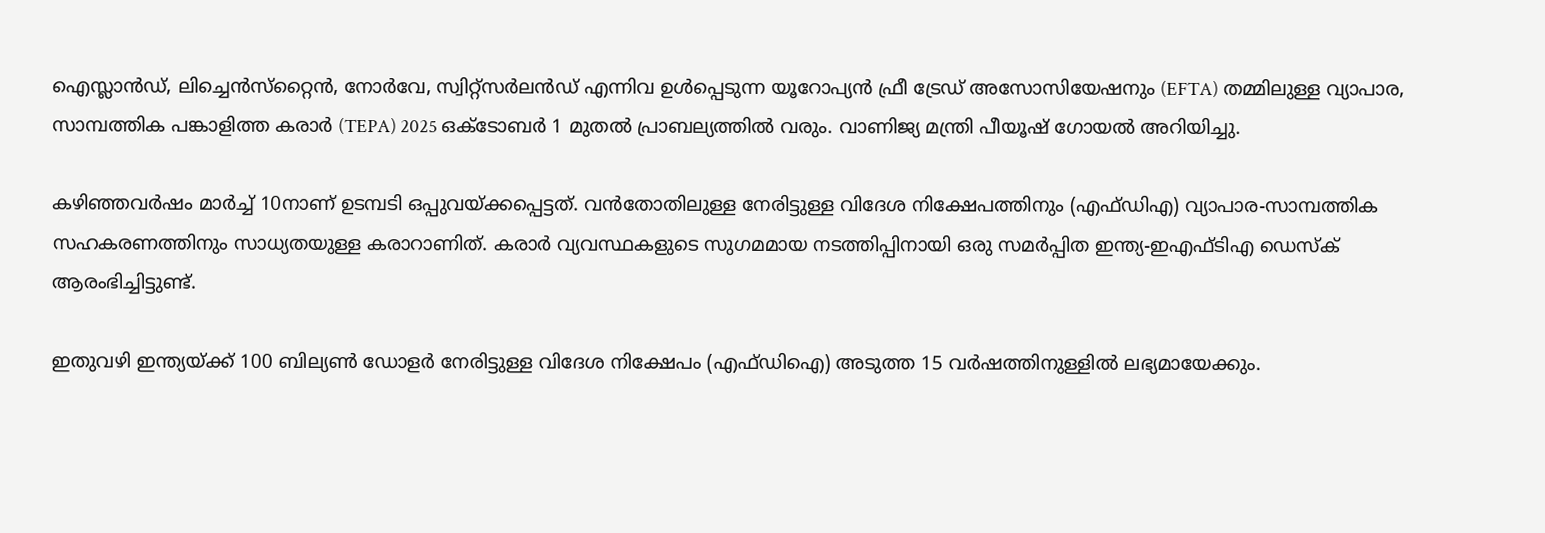ഐസ്ലാന്‍ഡ്, ലിച്ചെന്‍സ്‌റ്റൈന്‍, നോര്‍വേ, സ്വിറ്റ്സര്‍ലന്‍ഡ് എന്നിവ ഉള്‍പ്പെടുന്ന യൂറോപ്യന്‍ ഫ്രീ ട്രേഡ് അസോസിയേഷനും (EFTA) തമ്മിലുള്ള വ്യാപാര, സാമ്പത്തിക പങ്കാളിത്ത കരാര്‍ (TEPA) 2025 ഒക്ടോബര്‍ 1 മുതല്‍ പ്രാബല്യത്തില്‍ വരും. വാണിജ്യ മന്ത്രി പീയൂഷ് ഗോയല്‍ അറിയിച്ചു.

കഴിഞ്ഞവര്‍ഷം മാര്‍ച്ച് 10നാണ് ഉടമ്പടി ഒപ്പുവയ്ക്കപ്പെട്ടത്. വന്‍തോതിലുള്ള നേരിട്ടുള്ള വിദേശ നിക്ഷേപത്തിനും (എഫ്ഡിഎ) വ്യാപാര-സാമ്പത്തിക സഹകരണത്തിനും സാധ്യതയുള്ള കരാറാണിത്. കരാര്‍ വ്യവസ്ഥകളുടെ സുഗമമായ നടത്തിപ്പിനായി ഒരു സമര്‍പ്പിത ഇന്ത്യ-ഇഎഫ്ടിഎ ഡെസ്‌ക് ആരംഭിച്ചിട്ടുണ്ട്.

ഇതുവഴി ഇന്ത്യയ്ക്ക് 100 ബില്യണ്‍ ഡോളര്‍ നേരിട്ടുള്ള വിദേശ നിക്ഷേപം (എഫ്ഡിഐ) അടുത്ത 15 വര്‍ഷത്തിനുള്ളില്‍ ലഭ്യമായേക്കും.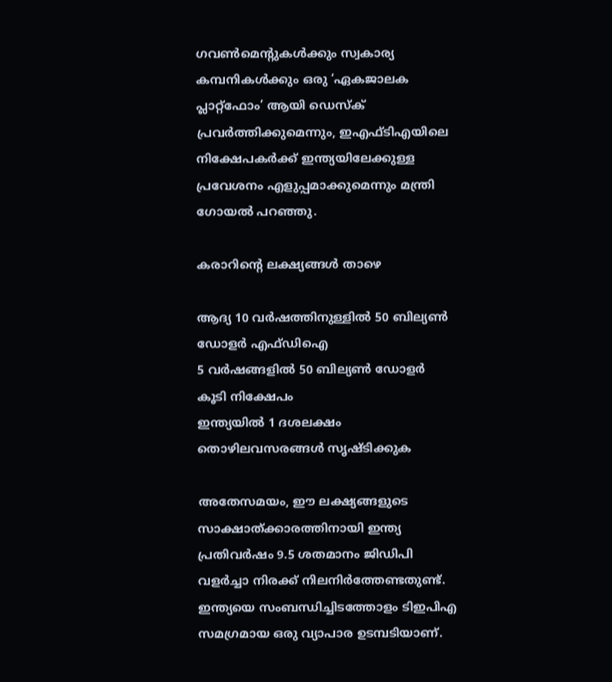ഗവണ്‍മെന്റുകള്‍ക്കും സ്വകാര്യ കമ്പനികള്‍ക്കും ഒരു ‘ഏകജാലക പ്ലാറ്റ്ഫോം’ ആയി ഡെസ്‌ക് പ്രവര്‍ത്തിക്കുമെന്നും, ഇഎഫ്ടിഎയിലെ നിക്ഷേപകര്‍ക്ക് ഇന്ത്യയിലേക്കുള്ള പ്രവേശനം എളുപ്പമാക്കുമെന്നും മന്ത്രി ഗോയല്‍ പറഞ്ഞു.

കരാറിന്റെ ലക്ഷ്യങ്ങള്‍ താഴെ

ആദ്യ 10 വര്‍ഷത്തിനുള്ളില്‍ 50 ബില്യണ്‍ ഡോളര്‍ എഫ്ഡിഐ
5 വര്‍ഷങ്ങളില്‍ 50 ബില്യണ്‍ ഡോളര്‍ കൂടി നിക്ഷേപം
ഇന്ത്യയില്‍ 1 ദശലക്ഷം തൊഴിലവസരങ്ങള്‍ സൃഷ്ടിക്കുക

അതേസമയം, ഈ ലക്ഷ്യങ്ങളുടെ സാക്ഷാത്ക്കാരത്തിനായി ഇന്ത്യ പ്രതിവര്‍ഷം 9.5 ശതമാനം ജിഡിപി വളര്‍ച്ചാ നിരക്ക് നിലനിര്‍ത്തേണ്ടതുണ്ട്. ഇന്ത്യയെ സംബന്ധിച്ചിടത്തോളം ടിഇപിഎ സമഗ്രമായ ഒരു വ്യാപാര ഉടമ്പടിയാണ്.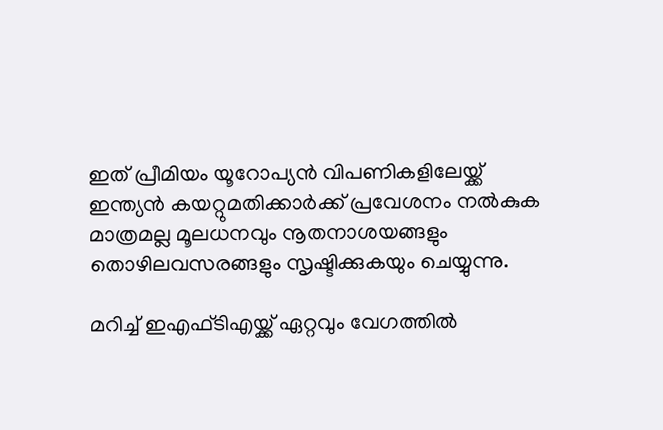ഇത് പ്രീമിയം യൂറോപ്യന്‍ വിപണികളിലേയ്ക്ക് ഇന്ത്യന്‍ കയറ്റുമതിക്കാര്‍ക്ക് പ്രവേശനം നല്‍കുക മാത്രമല്ല മൂലധനവും നൂതനാശയങ്ങളും തൊഴിലവസരങ്ങളും സൃഷ്ടിക്കുകയും ചെയ്യുന്നു.

മറിച്ച് ഇഎഫ്ടിഎയ്ക്ക് ഏറ്റവും വേഗത്തില്‍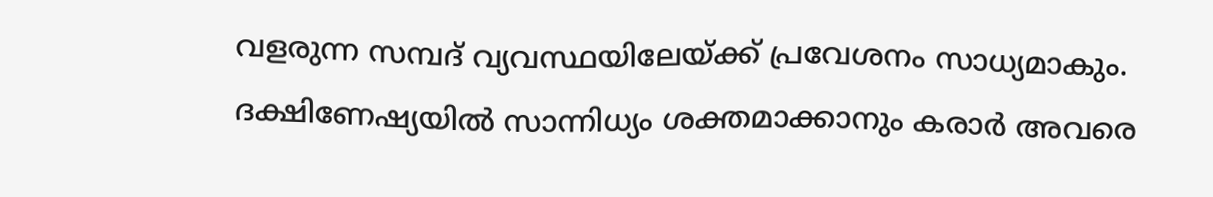വളരുന്ന സമ്പദ് വ്യവസ്ഥയിലേയ്ക്ക് പ്രവേശനം സാധ്യമാകും. ദക്ഷിണേഷ്യയില്‍ സാന്നിധ്യം ശക്തമാക്കാനും കരാര്‍ അവരെ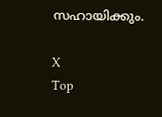സഹായിക്കും.

X
Top